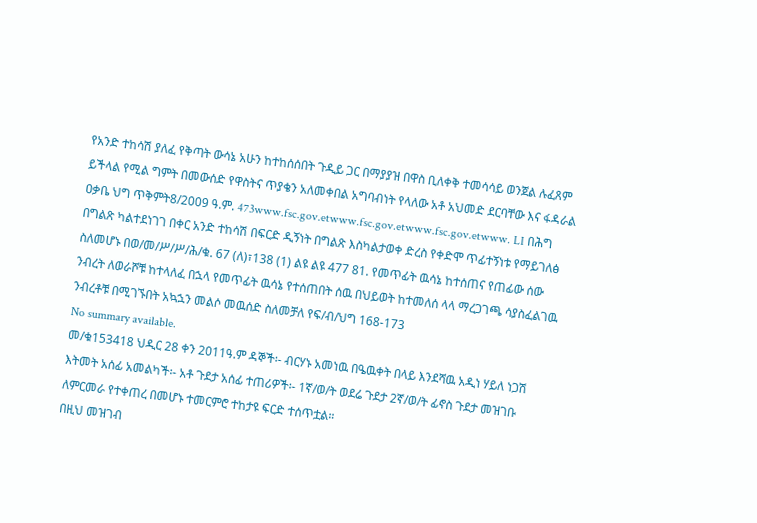የአንድ ተከሳሽ ያለፈ የቅጣት ውሳኔ አሁን ከተከሰሰበት ጉዲይ ጋር በማያያዝ በዋስ ቢለቀቅ ተመሳሳይ ወንጀል ሉፈጸም ይችላል የሚል ግምት በመውሰድ የዋስትና ጥያቄን አለመቀበል አግባብነት የላለው አቶ አህመድ ደርባቸው እና ፋዳራል ዐቃቤ ህግ ጥቅምት8/2009 ዓ.ም. 473www.fsc.gov.etwww.fsc.gov.etwww.fsc.gov.etwww. LI በሕግ በግልጽ ካልተደነገገ በቀር አንድ ተከሳሽ በፍርድ ዲኝነት በግልጽ እስካልታወቀ ድረስ የቀድሞ ጥፊተኝነቱ የማይገለፅ ስለመሆኑ በወ/መ/ሥ/ሥ/ሕ/ቁ. 67 (ለ)፣138 (1) ልዩ ልዩ 477 81. የመጥፊት ዉሳኔ ከተሰጠና የጠፊው ሰው ንብረት ለወራሾቹ ከተላለፈ በኋላ የመጥፊት ዉሳኔ የተሰጠበት ሰዉ በህይወት ከተመለሰ ላላ ማረጋገጫ ሳያስፈልገዉ ንብረቶቹ በሚገኙበት አኳኋን መልሶ መዉሰድ ስለመቻለ የፍ/ብ/ህግ 168-173
No summary available.
መ/ቁ153418 ህዲር 28 ቀን 2011ዓ.ም ዳኞች፡- ብርሃኑ አመነዉ በዔዉቀት በላይ እንደሻዉ አዲነ ሃይለ ነጋሽ እትመት አሰፊ አመልካች፡- አቶ ጉደታ አሰፊ ተጠሪዎች፡- 1ኛ/ወ/ት ወደሬ ጉደታ 2ኛ/ወ/ት ፊኖስ ጉደታ መዝገቡ ለምርመራ የተቀጠረ በመሆኑ ተመርምሮ ተከታዩ ፍርድ ተሰጥቷል።
በዚህ መዝገብ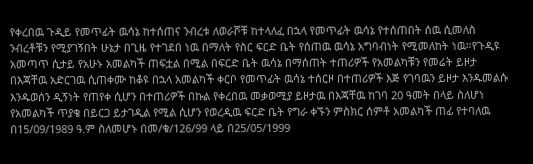የቀረበዉ ጉዲይ የመጥፊት ዉሳኔ ከተሰጠና ንብረቱ ለወራሾቹ ከተላለፈ በኋላ የመጥፊት ዉሳኔ የተሰጠበት ሰዉ ሲመለስ ንብረቶቹን የሚያገኝበት ሁኔታ በጊዜ የተገደበ ነዉ በማለት የስር ፍርድ ቤት የሰጠዉ ዉሳኔ አግባብነት የሚመለከት ነዉ።የጉዲዩ አመጣጥ ሲታይ የአሁኑ አመልካች ጠፍቷል በሚል በፍርድ ቤት ዉሳኔ በማሰጠት ተጠሪዎች የአመልካቹን የመሬት ይዞታ በእጃቸዉ አድርገዉ ሲጠቀሙ ከቆዩ በኋላ አመልካች ቀርቦ የመጥፊት ዉሳኔ ተሰርዞ በተጠሪዎች እጅ የገባዉን ይዞታ እንዱመልሱ እንዱወሰን ዲኝነት የጠየቀ ሲሆን በተጠሪዎች በኩል የቀረበዉ መቃወሚያ ይዞታዉ በእጃቸዉ ከገባ 20 ዓመት በላይ ስለሆነ የአመልካች ጥያቄ በይርጋ ይታገዲል የሚል ሲሆን የወረዲዉ ፍርድ ቤት የግራ ቀኙን ምስክር ሰምቶ አመልካች ጠፊ የተባለዉ በ15/09/1989 ዓ.ም ስለመሆኑ በመ/ቁ/126/99 ላይ በ25/05/1999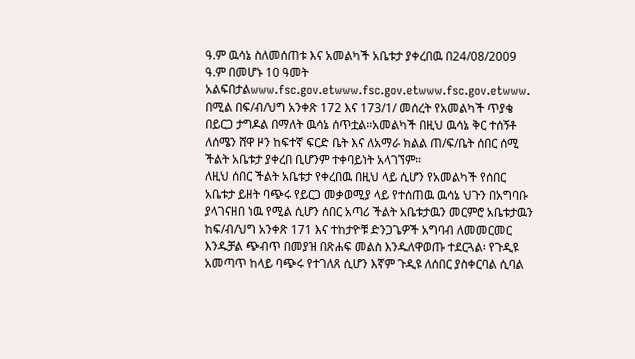ዓ.ም ዉሳኔ ስለመሰጠቱ እና አመልካች አቤቱታ ያቀረበዉ በ24/08/2009 ዓ.ም በመሆኑ 10 ዓመት አልፍበታልwww.fsc.gov.etwww.fsc.gov.etwww.fsc.gov.etwww.
በሚል በፍ/ብ/ህግ አንቀጽ 172 እና 173/1/ መሰረት የአመልካች ጥያቄ በይርጋ ታግዶል በማለት ዉሳኔ ሰጥቷል።አመልካች በዚህ ዉሳኔ ቅር ተሰኝቶ ለሰሜን ሸዋ ዞን ከፍተኛ ፍርድ ቤት እና ለአማራ ክልል ጠ/ፍ/ቤት ሰበር ሰሚ ችልት አቤቱታ ያቀረበ ቢሆንም ተቀባይነት አላገኘም።
ለዚህ ሰበር ችልት አቤቱታ የቀረበዉ በዚህ ላይ ሲሆን የአመልካች የሰበር አቤቱታ ይዘት ባጭሩ የይርጋ መቃወሚያ ላይ የተሰጠዉ ዉሳኔ ህጉን በአግባቡ ያላገናዘበ ነዉ የሚል ሲሆን ሰበር አጣሪ ችልት አቤቱታዉን መርምሮ አቤቱታዉን ከፍ/ብ/ህግ አንቀጽ 171 እና ተከታዮቹ ድንጋጌዎች አግባብ ለመመርመር እንዱቻል ጭብጥ በመያዝ በጽሐፍ መልስ እንዱለዋወጡ ተደርጓል፡ የጉዲዩ አመጣጥ ከላይ ባጭሩ የተገለጸ ሲሆን እኛም ጉዲዩ ለሰበር ያስቀርባል ሲባል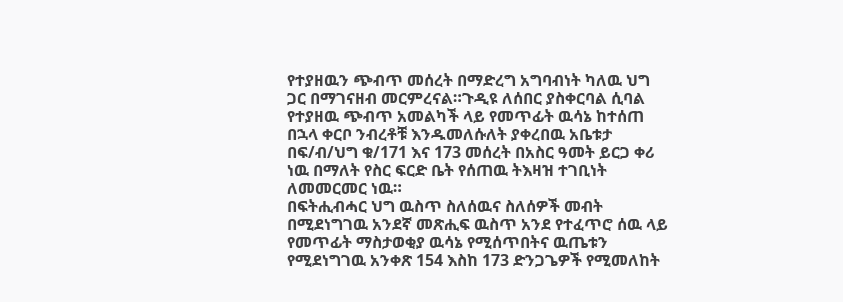የተያዘዉን ጭብጥ መሰረት በማድረግ አግባብነት ካለዉ ህግ ጋር በማገናዘብ መርምረናል።ጉዲዩ ለሰበር ያስቀርባል ሲባል የተያዘዉ ጭብጥ አመልካች ላይ የመጥፊት ዉሳኔ ከተሰጠ በኋላ ቀርቦ ንብረቶቹ እንዱመለሱለት ያቀረበዉ አቤቱታ በፍ/ብ/ህግ ቁ/171 እና 173 መሰረት በአስር ዓመት ይርጋ ቀሪ ነዉ በማለት የስር ፍርድ ቤት የሰጠዉ ትእዛዝ ተገቢነት ለመመርመር ነዉ።
በፍትሒብሓር ህግ ዉስጥ ስለሰዉና ስለሰዎች መብት በሚደነግገዉ አንደኛ መጽሒፍ ዉስጥ አንደ የተፈጥሮ ሰዉ ላይ የመጥፊት ማስታወቂያ ዉሳኔ የሚሰጥበትና ዉጤቱን የሚደነግገዉ አንቀጽ 154 እስከ 173 ድንጋጌዎች የሚመለከት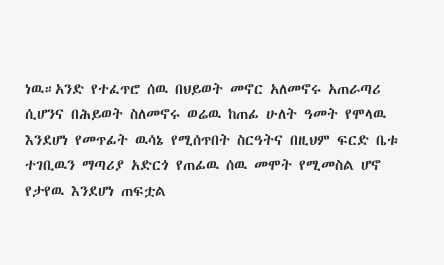ነዉ።አንድ የተፈጥሮ ሰዉ በህይወት መኖር አለመኖሩ አጠራጣሪ ሲሆንና በሕይወት ስለመኖሩ ወሬዉ ከጠፊ ሁለት ዓመት የሞላዉ እንደሆነ የመጥፊት ዉሳኔ የሚሰጥበት ስርዓትና በዚህም ፍርድ ቤቱ ተገቢዉን ማጣሪያ አድርጎ የጠፊዉ ሰዉ መሞት የሚመስል ሆኖ የታየዉ እንደሆነ ጠፍቷል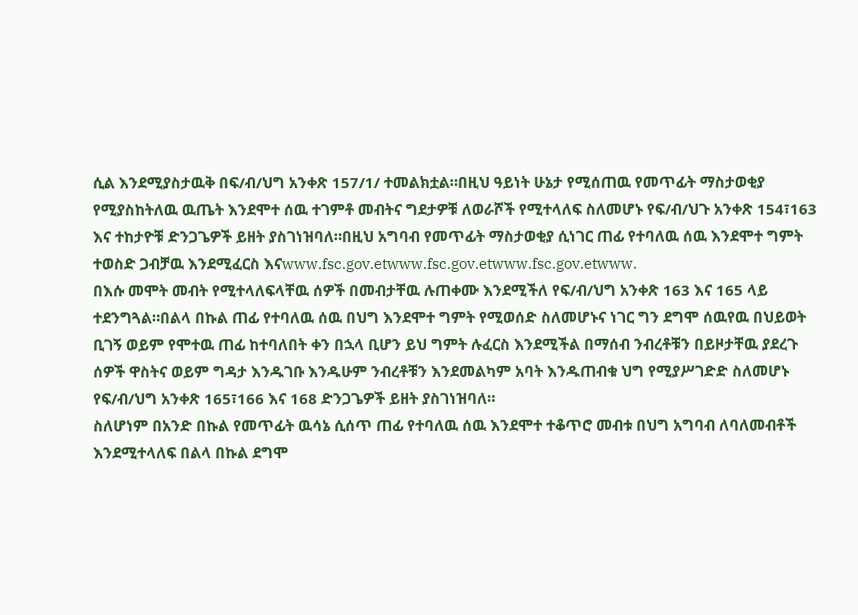ሲል እንደሚያስታዉቅ በፍ/ብ/ህግ አንቀጽ 157/1/ ተመልክቷል።በዚህ ዓይነት ሁኔታ የሚሰጠዉ የመጥፊት ማስታወቂያ የሚያስከትለዉ ዉጤት እንደሞተ ሰዉ ተገምቶ መብትና ግደታዎቹ ለወራሾች የሚተላለፍ ስለመሆኑ የፍ/ብ/ህጉ አንቀጽ 154፣163 እና ተከታዮቹ ድንጋጌዎች ይዘት ያስገነዝባለ።በዚህ አግባብ የመጥፊት ማስታወቂያ ሲነገር ጠፊ የተባለዉ ሰዉ እንደሞተ ግምት ተወስድ ጋብቻዉ እንደሚፈርስ እናwww.fsc.gov.etwww.fsc.gov.etwww.fsc.gov.etwww.
በእሱ መሞት መብት የሚተላለፍላቸዉ ሰዎች በመብታቸዉ ሉጠቀሙ እንደሚችለ የፍ/ብ/ህግ አንቀጽ 163 እና 165 ላይ ተደንግጓል።በልላ በኩል ጠፊ የተባለዉ ሰዉ በህግ እንደሞተ ግምት የሚወሰድ ስለመሆኑና ነገር ግን ደግሞ ሰዉየዉ በህይወት ቢገኝ ወይም የሞተዉ ጠፊ ከተባለበት ቀን በኋላ ቢሆን ይህ ግምት ሉፈርስ እንደሚችል በማሰብ ንብረቶቹን በይዞታቸዉ ያደረጉ ሰዎች ዋስትና ወይም ግዳታ እንዱገቡ እንዱሁም ንብረቶቹን እንደመልካም አባት እንዱጠብቁ ህግ የሚያሥገድድ ስለመሆኑ የፍ/ብ/ህግ አንቀጽ 165፣166 እና 168 ድንጋጌዎች ይዘት ያስገነዝባለ።
ስለሆነም በአንድ በኩል የመጥፊት ዉሳኔ ሲሰጥ ጠፊ የተባለዉ ሰዉ እንደሞተ ተቆጥሮ መብቱ በህግ አግባብ ለባለመብቶች እንደሚተላለፍ በልላ በኩል ደግሞ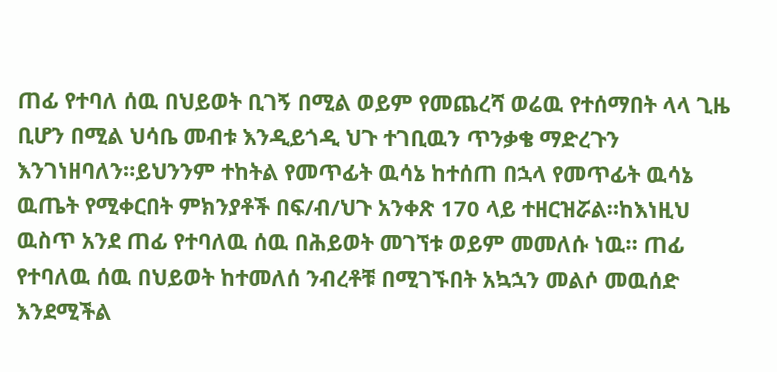ጠፊ የተባለ ሰዉ በህይወት ቢገኝ በሚል ወይም የመጨረሻ ወሬዉ የተሰማበት ላላ ጊዜ ቢሆን በሚል ህሳቤ መብቱ እንዲይጎዲ ህጉ ተገቢዉን ጥንቃቄ ማድረጉን እንገነዘባለን።ይህንንም ተከትል የመጥፊት ዉሳኔ ከተሰጠ በኋላ የመጥፊት ዉሳኔ ዉጤት የሚቀርበት ምክንያቶች በፍ/ብ/ህጉ አንቀጽ 170 ላይ ተዘርዝሯል።ከእነዚህ ዉስጥ አንደ ጠፊ የተባለዉ ሰዉ በሕይወት መገኘቱ ወይም መመለሱ ነዉ። ጠፊ የተባለዉ ሰዉ በህይወት ከተመለሰ ንብረቶቹ በሚገኙበት አኳኋን መልሶ መዉሰድ እንደሚችል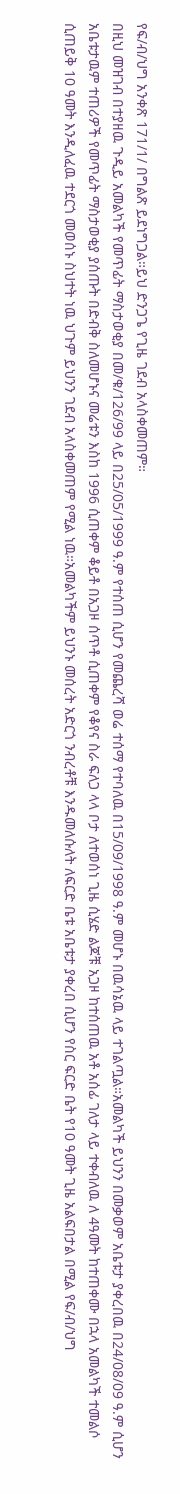የፍ/ብ/ህግ አንቀጽ 171/1/ በግልጽ ይደነግጋል።ይህ ድንጋጌ የጊዜ ገደብ አላስቀመጠም።
በዚህ መዝገብ በተያዘዉ ጉዲይ አመልካች የመጥፊት ማስታወቂያ በመ/ቁ/126/99 ላይ በ25/05/1999 ዓ.ም የተሰጠ ሲሆን የመጨረሻ ወሬ ተሰማ የተባለዉ በ15/09/1998 ዓ.ም መሆኑ በዉሳኔዉ ላይ ተገልጧል።አመልካች ይህንን በመቃወም አቤቱታ ያቀረበዉ በ24/08/09 ዓ.ም ሲሆን አቤቱታዉም ተጠሪዎች የመጥፊት ማስታወቂያ ያሰጡት በድብቅ ስለመሆኑና መሬቱን እስከ 1996 ሲጠቀም ቆይቶ በአጋዞ ሰጥቶ ሲጠቀም የቆየና ስራ ፍለጋ ላላ ቦታ ለተወሰነ ጊዜ ሲሄድ ልጆቹ አጋዞ ከተሰጠዉ አቶ አሰፊ ገለታ ላይ ተቀብለዉ ለ 4ዓመት ከተጠቀሙ በኋላ አመልካች ተመልሶ ሲጠይቅ 10 ዓመት እንዲለፈዉ ተደርጎ መወሰኑ ስህተት ነዉ ህጉም ይህንን ገደብ አላስቀመጠም የሚል ነዉ።አመልካችም ይህንኑ መሰረት አድርጎ ንብረቶቹ እንዱመለሱለት ለፍርድ ቤቱ አቤቱታ ያቀረበ ሲሆን የስር ፍርድ ቤት የ10 ዓመት ጊዜ አልፍበታል በሚል የፍ/ብ/ህግ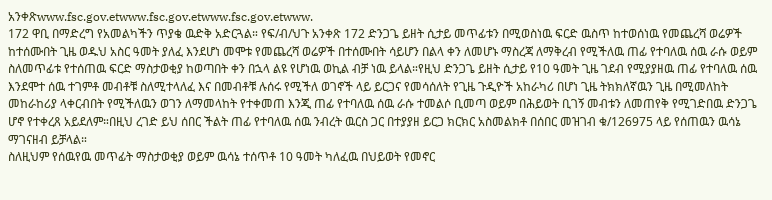አንቀጽwww.fsc.gov.etwww.fsc.gov.etwww.fsc.gov.etwww.
172 ዋቢ በማድረግ የአመልካችን ጥያቄ ዉድቅ አድርጓል። የፍ/ብ/ህጉ አንቀጽ 172 ድንጋጌ ይዘት ሲታይ መጥፊቱን በሚወስነዉ ፍርድ ዉስጥ ከተወሰነዉ የመጨረሻ ወሬዎች ከተሰሙበት ጊዜ ወዱህ አስር ዓመት ያለፈ እንደሆነ መሞቱ የመጨረሻ ወሬዎች በተሰሙበት ሳይሆን በልላ ቀን ለመሆኑ ማስረጃ ለማቅረብ የሚችለዉ ጠፊ የተባለዉ ሰዉ ራሱ ወይም ስለመጥፊቱ የተሰጠዉ ፍርድ ማስታወቂያ ከወጣበት ቀን በኋላ ልዩ የሆነዉ ወኪል ብቻ ነዉ ይላል።የዚህ ድንጋጌ ይዘት ሲታይ የ10 ዓመት ጊዜ ገደብ የሚያያዘዉ ጠፊ የተባለዉ ሰዉ እንደሞተ ሰዉ ተገምቶ መብቶቹ ስለሚተላለፈ እና በመብቶቹ ሉሰሩ የሚችለ ወገኖች ላይ ይርጋና የመሳሰለት የጊዜ ጉዲዮች አከራካሪ በሆነ ጊዜ ትክክለኛዉን ጊዜ በሚመለከት መከራከሪያ ላቀርብበት የሚችለዉን ወገን ለማመላከት የተቀመጠ እንጂ ጠፊ የተባለዉ ሰዉ ራሱ ተመልሶ ቢመጣ ወይም በሕይወት ቢገኝ መብቱን ለመጠየቅ የሚገድበዉ ድንጋጌ ሆኖ የተቀረጸ አይደለም።በዚህ ረገድ ይህ ሰበር ችልት ጠፊ የተባለዉ ሰዉ ንብረት ዉርስ ጋር በተያያዘ ይርጋ ክርክር አስመልክቶ በሰበር መዝገብ ቁ/126975 ላይ የሰጠዉን ዉሳኔ ማገናዘብ ይቻላል።
ስለዚህም የሰዉየዉ መጥፊት ማስታወቂያ ወይም ዉሳኔ ተሰጥቶ 10 ዓመት ካለፈዉ በህይወት የመኖር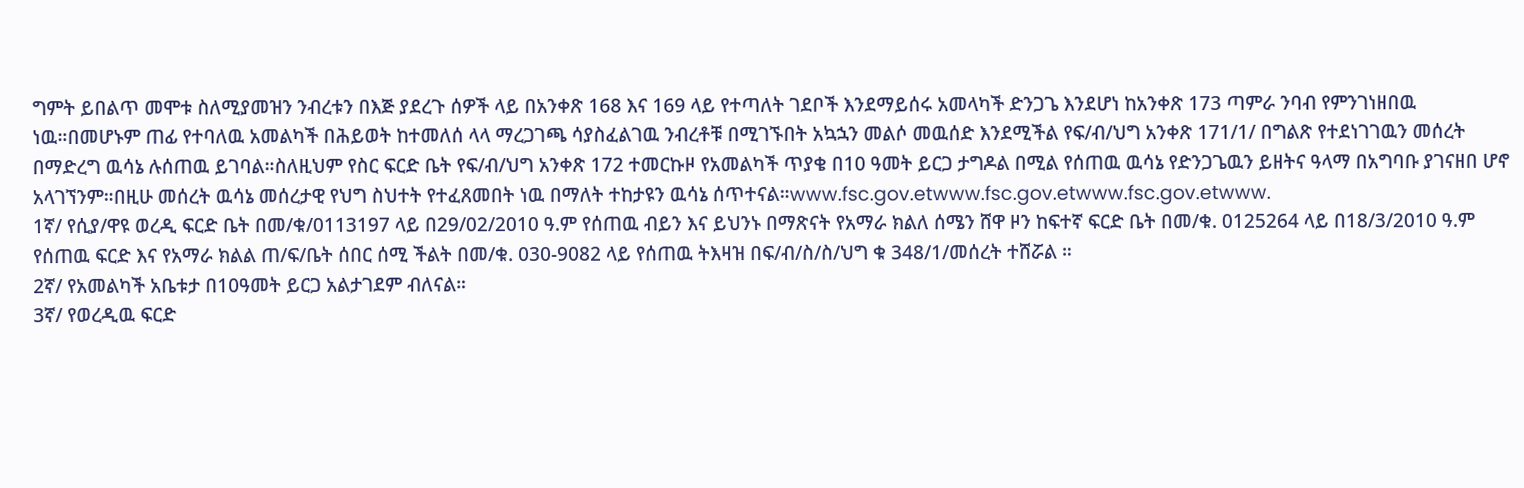ግምት ይበልጥ መሞቱ ስለሚያመዝን ንብረቱን በእጅ ያደረጉ ሰዎች ላይ በአንቀጽ 168 እና 169 ላይ የተጣለት ገደቦች እንደማይሰሩ አመላካች ድንጋጌ እንደሆነ ከአንቀጽ 173 ጣምራ ንባብ የምንገነዘበዉ ነዉ።በመሆኑም ጠፊ የተባለዉ አመልካች በሕይወት ከተመለሰ ላላ ማረጋገጫ ሳያስፈልገዉ ንብረቶቹ በሚገኙበት አኳኋን መልሶ መዉሰድ እንደሚችል የፍ/ብ/ህግ አንቀጽ 171/1/ በግልጽ የተደነገገዉን መሰረት በማድረግ ዉሳኔ ሉሰጠዉ ይገባል።ስለዚህም የስር ፍርድ ቤት የፍ/ብ/ህግ አንቀጽ 172 ተመርኩዞ የአመልካች ጥያቄ በ10 ዓመት ይርጋ ታግዶል በሚል የሰጠዉ ዉሳኔ የድንጋጌዉን ይዘትና ዓላማ በአግባቡ ያገናዘበ ሆኖ አላገኘንም።በዚሁ መሰረት ዉሳኔ መሰረታዊ የህግ ስህተት የተፈጸመበት ነዉ በማለት ተከታዩን ዉሳኔ ሰጥተናል።www.fsc.gov.etwww.fsc.gov.etwww.fsc.gov.etwww.
1ኛ/ የሲያ/ዋዩ ወረዲ ፍርድ ቤት በመ/ቁ/0113197 ላይ በ29/02/2010 ዓ.ም የሰጠዉ ብይን እና ይህንኑ በማጽናት የአማራ ክልለ ሰሜን ሸዋ ዞን ከፍተኛ ፍርድ ቤት በመ/ቁ. 0125264 ላይ በ18/3/2010 ዓ.ም የሰጠዉ ፍርድ እና የአማራ ክልል ጠ/ፍ/ቤት ሰበር ሰሚ ችልት በመ/ቁ. 030-9082 ላይ የሰጠዉ ትእዛዝ በፍ/ብ/ስ/ስ/ህግ ቁ 348/1/መሰረት ተሸሯል ።
2ኛ/ የአመልካች አቤቱታ በ10ዓመት ይርጋ አልታገደም ብለናል።
3ኛ/ የወረዲዉ ፍርድ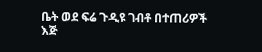ቤት ወደ ፍሬ ጉዲዩ ገብቶ በተጠሪዎች እጅ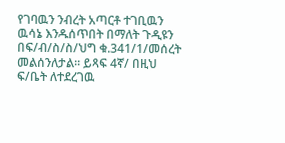የገባዉን ንብረት አጣርቶ ተገቢዉን ዉሳኔ እንዱሰጥበት በማለት ጉዲዩን በፍ/ብ/ስ/ስ/ህግ ቁ.341/1/መሰረት መልሰንለታል። ይጻፍ 4ኛ/ በዚህ ፍ/ቤት ለተደረገዉ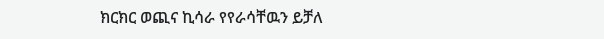ክርክር ወጪና ኪሳራ የየራሳቸዉን ይቻለ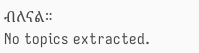ብለናል።
No topics extracted.